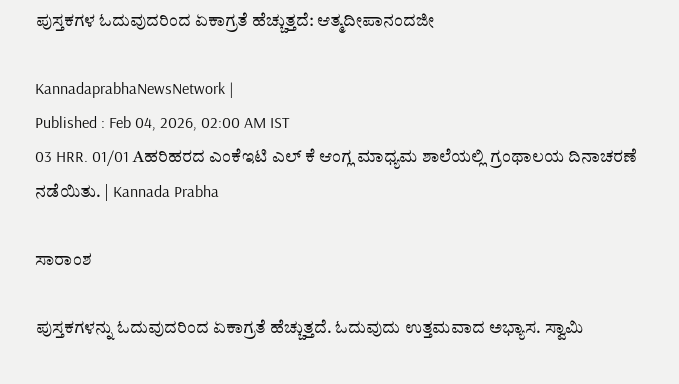ಪುಸ್ತಕಗಳ ಓದುವುದರಿಂದ ಏಕಾಗ್ರತೆ ಹೆಚ್ಚುತ್ತದೆ: ಆತ್ಮದೀಪಾನಂದಜೀ

KannadaprabhaNewsNetwork |
Published : Feb 04, 2026, 02:00 AM IST
03 HRR. 01/01 Aಹರಿಹರದ ಎಂಕೆಇಟಿ ಎಲ್ ಕೆ ಆಂಗ್ಲ ಮಾಧ್ಯಮ ಶಾಲೆಯಲ್ಲಿ ಗ್ರಂಥಾಲಯ ದಿನಾಚರಣೆ ನಡೆಯಿತು. | Kannada Prabha

ಸಾರಾಂಶ

ಪುಸ್ತಕಗಳನ್ನು ಓದುವುದರಿಂದ ಏಕಾಗ್ರತೆ ಹೆಚ್ಚುತ್ತದೆ. ಓದುವುದು ಉತ್ತಮವಾದ ಅಭ್ಯಾಸ. ಸ್ವಾಮಿ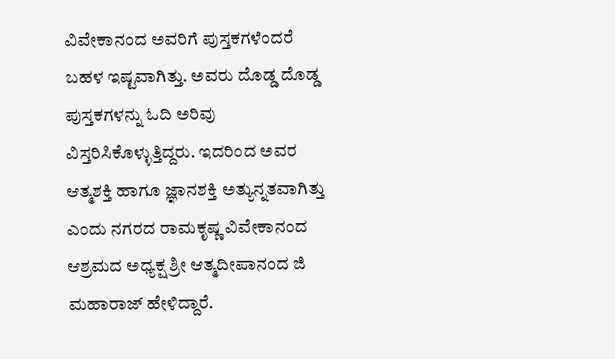ವಿವೇಕಾನಂದ ಅವರಿಗೆ ಪುಸ್ತಕಗಳೆಂದರೆ ಬಹಳ ಇಷ್ಟವಾಗಿತ್ತು. ಅವರು ದೊಡ್ಡ ದೊಡ್ಡ ಪುಸ್ತಕಗಳನ್ನು ಓದಿ ಅರಿವು ವಿಸ್ತರಿಸಿಕೊಳ್ಳುತ್ತಿದ್ದರು. ಇದರಿಂದ ಅವರ ಆತ್ಮಶಕ್ತಿ ಹಾಗೂ ಜ್ಞಾನಶಕ್ತಿ ಅತ್ಯುನ್ನತವಾಗಿತ್ತು ಎಂದು ನಗರದ ರಾಮಕೃಷ್ಣ ವಿವೇಕಾನಂದ ಆಶ್ರಮದ ಅಧ್ಯಕ್ಷ ಶ್ರೀ ಆತ್ಮದೀಪಾನಂದ ಜಿ ಮಹಾರಾಜ್ ಹೇಳಿದ್ದಾರೆ.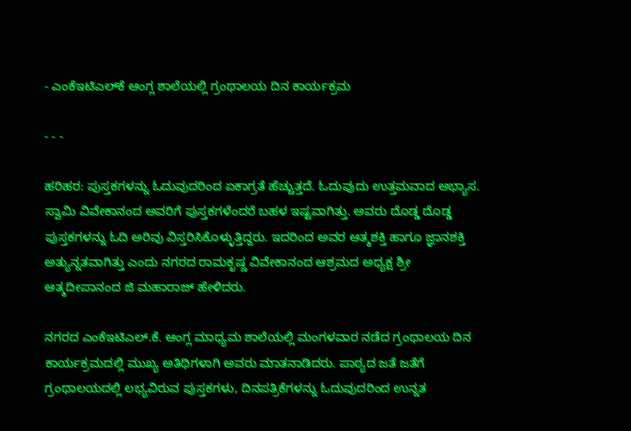- ಎಂಕೆಇಟಿಎಲ್‌ಕೆ ಆಂಗ್ಲ ಶಾಲೆಯಲ್ಲಿ ಗ್ರಂಥಾಲಯ ದಿನ ಕಾರ್ಯಕ್ರಮ

- - -

ಹರಿಹರ: ಪುಸ್ತಕಗಳನ್ನು ಓದುವುದರಿಂದ ಏಕಾಗ್ರತೆ ಹೆಚ್ಚುತ್ತದೆ. ಓದುವುದು ಉತ್ತಮವಾದ ಅಭ್ಯಾಸ. ಸ್ವಾಮಿ ವಿವೇಕಾನಂದ ಅವರಿಗೆ ಪುಸ್ತಕಗಳೆಂದರೆ ಬಹಳ ಇಷ್ಟವಾಗಿತ್ತು. ಅವರು ದೊಡ್ಡ ದೊಡ್ಡ ಪುಸ್ತಕಗಳನ್ನು ಓದಿ ಅರಿವು ವಿಸ್ತರಿಸಿಕೊಳ್ಳುತ್ತಿದ್ದರು. ಇದರಿಂದ ಅವರ ಆತ್ಮಶಕ್ತಿ ಹಾಗೂ ಜ್ಞಾನಶಕ್ತಿ ಅತ್ಯುನ್ನತವಾಗಿತ್ತು ಎಂದು ನಗರದ ರಾಮಕೃಷ್ಣ ವಿವೇಕಾನಂದ ಆಶ್ರಮದ ಅಧ್ಯಕ್ಷ ಶ್ರೀ ಆತ್ಮದೀಪಾನಂದ ಜಿ ಮಹಾರಾಜ್ ಹೇಳಿದರು.

ನಗರದ ಎಂಕೆಇಟಿಎಲ್.ಕೆ. ಆಂಗ್ಲ ಮಾಧ್ಯಮ ಶಾಲೆಯಲ್ಲಿ ಮಂಗಳವಾರ ನಡೆದ ಗ್ರಂಥಾಲಯ ದಿನ ಕಾರ್ಯಕ್ರಮದಲ್ಲಿ ಮುಖ್ಯ ಅತಿಥಿಗಳಾಗಿ ಅವರು ಮಾತನಾಡಿದರು. ಪಾಠ್ಯದ ಜತೆ ಜತೆಗೆ ಗ್ರಂಥಾಲಯದಲ್ಲಿ ಲಭ್ಯವಿರುವ ಪುಸ್ತಕಗಳು, ದಿನಪತ್ರಿಕೆಗಳನ್ನು ಓದುವುದರಿಂದ ಉನ್ನತ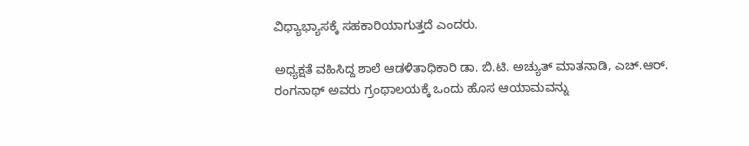ವಿಧ್ಯಾಭ್ಯಾಸಕ್ಕೆ ಸಹಕಾರಿಯಾಗುತ್ತದೆ ಎಂದರು.

ಅಧ್ಯಕ್ಷತೆ ವಹಿಸಿದ್ದ ಶಾಲೆ ಆಡಳಿತಾಧಿಕಾರಿ ಡಾ. ಬಿ.ಟಿ. ಅಚ್ಯುತ್ ಮಾತನಾಡಿ, ಎಚ್.ಆರ್. ರಂಗನಾಥ್ ಅವರು ಗ್ರಂಥಾಲಯಕ್ಕೆ ಒಂದು ಹೊಸ ಆಯಾಮವನ್ನು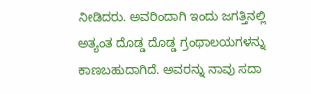ನೀಡಿದರು. ಅವರಿಂದಾಗಿ ಇಂದು ಜಗತ್ತಿನಲ್ಲಿ ಅತ್ಯಂತ ದೊಡ್ಡ ದೊಡ್ಡ ಗ್ರಂಥಾಲಯಗಳನ್ನು ಕಾಣಬಹುದಾಗಿದೆ. ಅವರನ್ನು ನಾವು ಸದಾ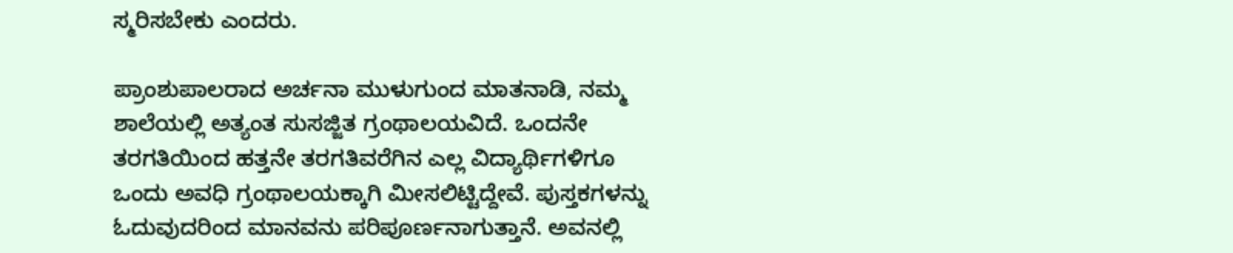ಸ್ಮರಿಸಬೇಕು ಎಂದರು.

ಪ್ರಾಂಶುಪಾಲರಾದ ಅರ್ಚನಾ ಮುಳುಗುಂದ ಮಾತನಾಡಿ, ನಮ್ಮ ಶಾಲೆಯಲ್ಲಿ ಅತ್ಯಂತ ಸುಸಜ್ಜಿತ ಗ್ರಂಥಾಲಯವಿದೆ. ಒಂದನೇ ತರಗತಿಯಿಂದ ಹತ್ತನೇ ತರಗತಿವರೆಗಿನ ಎಲ್ಲ ವಿದ್ಯಾರ್ಥಿಗಳಿಗೂ ಒಂದು ಅವಧಿ ಗ್ರಂಥಾಲಯಕ್ಕಾಗಿ ಮೀಸಲಿಟ್ಟಿದ್ದೇವೆ. ಪುಸ್ತಕಗಳನ್ನು ಓದುವುದರಿಂದ ಮಾನವನು ಪರಿಪೂರ್ಣನಾಗುತ್ತಾನೆ. ಅವನಲ್ಲಿ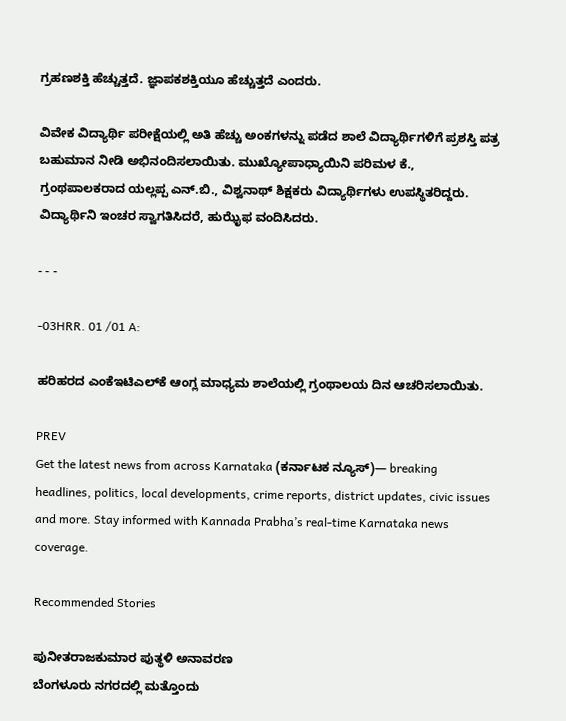ಗ್ರಹಣಶಕ್ತಿ ಹೆಚ್ಚುತ್ತದೆ. ಜ್ಞಾಪಕಶಕ್ತಿಯೂ ಹೆಚ್ಚುತ್ತದೆ ಎಂದರು.

ವಿವೇಕ ವಿದ್ಯಾರ್ಥಿ ಪರೀಕ್ಷೆಯಲ್ಲಿ ಅತಿ ಹೆಚ್ಚು ಅಂಕಗಳನ್ನು ಪಡೆದ ಶಾಲೆ ವಿದ್ಯಾರ್ಥಿಗಳಿಗೆ ಪ್ರಶಸ್ತಿ ಪತ್ರ ಬಹುಮಾನ ನೀಡಿ ಅಭಿನಂದಿಸಲಾಯಿತು. ಮುಖ್ಯೋಪಾಧ್ಯಾಯಿನಿ ಪರಿಮಳ ಕೆ., ಗ್ರಂಥಪಾಲಕರಾದ ಯಲ್ಲಪ್ಪ ಎನ್.ಬಿ., ವಿಶ್ವನಾಥ್ ಶಿಕ್ಷಕರು ವಿದ್ಯಾರ್ಥಿಗಳು ಉಪಸ್ಥಿತರಿದ್ದರು. ವಿದ್ಯಾರ್ಥಿನಿ ಇಂಚರ ಸ್ವಾಗತಿಸಿದರೆ, ಹುಝೈಫ ವಂದಿಸಿದರು.

- - -

-03HRR. 01 /01 A:

ಹರಿಹರದ ಎಂಕೆಇಟಿಎಲ್‌ಕೆ ಆಂಗ್ಲ ಮಾಧ್ಯಮ ಶಾಲೆಯಲ್ಲಿ ಗ್ರಂಥಾಲಯ ದಿನ ಆಚರಿಸಲಾಯಿತು.

PREV
Get the latest news from across Karnataka (ಕರ್ನಾಟಕ ನ್ಯೂಸ್)— breaking headlines, politics, local developments, crime reports, district updates, civic issues and more. Stay informed with Kannada Prabha’s real‑time Karnataka news coverage.

Recommended Stories

ಪುನೀತರಾಜಕುಮಾರ ಪುತ್ಥಳಿ ಅನಾವರಣ
ಬೆಂಗಳೂರು ನಗರದಲ್ಲಿ ಮತ್ತೊಂದು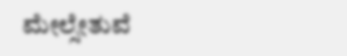ಮೇಲ್ಸೇತುವೆ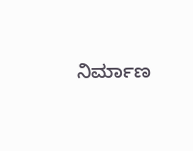ನಿರ್ಮಾಣ